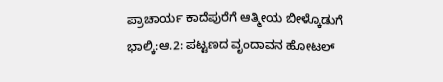ಪ್ರಾಚಾರ್ಯ ಕಾದೆಪುರೆಗೆ ಆತ್ಮೀಯ ಬೀಳ್ಕೊಡುಗೆ
ಭಾಲ್ಕಿ:ಆ.2: ಪಟ್ಟಣದ ವೃಂದಾವನ ಹೋಟಲ್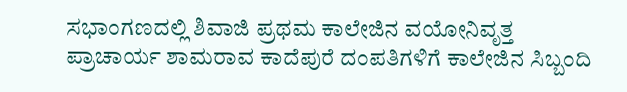ಸಭಾಂಗಣದಲ್ಲಿ ಶಿವಾಜಿ ಪ್ರಥಮ ಕಾಲೇಜಿನ ವಯೋನಿವೃತ್ತ ಪ್ರಾಚಾರ್ಯ ಶಾಮರಾವ ಕಾದೆಪುರೆ ದಂಪತಿಗಳಿಗೆ ಕಾಲೇಜಿನ ಸಿಬ್ಬಂದಿ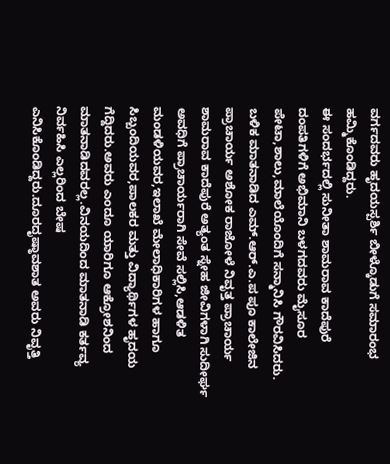ವರ್ಗದವರು ಹೃದಯಸ್ಪರ್ಶಿ ಬೀಳ್ಕೊಡುಗೆ ಸಮಾರಂಭ ಹಮ್ಮಿಕೊಂಡಿದ್ದರು.
ಈ ಸಂದರ್ಭದಲ್ಲಿ ಸುನೀತಾ ಶಾಮರಾವ ಕಾದೆಪುರೆ ದಂಪತಿಗಳಿಗೆ ಅಭಿಮಾನಿ ಬಳಗದವರು ಮೈಸೂರ ಪೇಟಾ,ಶಾಲು,ಮಾಲೆಯೊಂದಿಗೆ ಸನ್ಮಾನಿಸಿ ಗೌರವಿಸಿದರು.
ಬಳಿಕ ಮಾತನಾಡಿದ ಎಮ್.ಆರ್.ಎ.ಪ ಪೂ ಕಾಲೇಜಿನ ಪ್ರಾಚಾರ್ಯ ಅಶೋಕ ರಾಜೋಳೆ ನಿವೃತ್ತ ಪ್ರಾಚಾರ್ಯ ಶಾಮರಾವ ಕಾದೆಪುರೆ ಅತ್ಯಂತ ಸ್ನೇಹ ಜೀವಿಗಳಾಗಿ ಸುದೀರ್ಘ ಅವಧಿಗೆ ಪ್ರಾಚಾರ್ಯರಾಗಿ ಸೇವೆ ಸಲ್ಲಿಸಿ,ಆಡಳಿತ ಮಂಡಳಿಯವರ,ಇಲಾಖೆ ಮೇಲಾಧಿಕಾರಿಗಳ ಹಾಗೂ ಸಿಬ್ಬಂದಿಯವರ,ಪಾಲಕರ ಮತ್ತು ವಿದ್ಯಾರ್ಥಿಗಳ ಹೃದಯ ಗೆದ್ದಿದರು.ಅವರು ಎಂದೂ ಯಾರಿಗೂ ಆಕ್ರೋಶನಿಂದ ಮಾತನಾಡಿದವರಲ್ಲ.ವಿನಯದಿಂದ ಮಾತನಾಡಿ ಕರ್ತವ್ಯ ನಿರ್ವಹಿಸಿ ಎಲ್ಲರಿಂದ ಬೇಷ ಎನಿಸಿಕೊಂಡಿದ್ದರು.ದೂರದೃಷ್ಠಾವಶಾತ ಅವರು ನಿವೃತ್ತಿ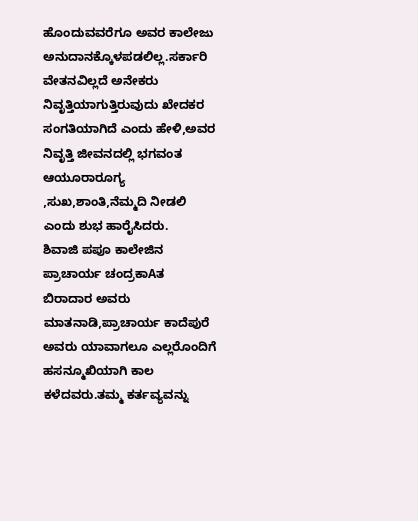ಹೊಂದುವವರೆಗೂ ಅವರ ಕಾಲೇಜು ಅನುದಾನಕ್ಕೊಳಪಡಲಿಲ್ಲ.ಸರ್ಕಾರಿ ವೇತನವಿಲ್ಲದೆ ಅನೇಕರು ನಿವೃತ್ತಿಯಾಗುತ್ತಿರುವುದು ಖೇದಕರ ಸಂಗತಿಯಾಗಿದೆ ಎಂದು ಹೇಳಿ,ಅವರ ನಿವೃತ್ತಿ ಜೀವನದಲ್ಲಿ ಭಗವಂತ ಆಯೂರಾರೂಗ್ಯ ,ಸುಖ,ಶಾಂತಿ,ನೆಮ್ಮದಿ ನೀಡಲಿ ಎಂದು ಶುಭ ಹಾರೈಸಿದರು.
ಶಿವಾಜಿ ಪಪೂ ಕಾಲೇಜಿನ ಪ್ರಾಚಾರ್ಯ ಚಂದ್ರಕಾAತ ಬಿರಾದಾರ ಅವರು ಮಾತನಾಡಿ,ಪ್ರಾಚಾರ್ಯ ಕಾದೆಪುರೆ ಅವರು ಯಾವಾಗಲೂ ಎಲ್ಲರೊಂದಿಗೆ ಹಸನ್ಮೂಖಿಯಾಗಿ ಕಾಲ ಕಳೆದವರು.ತಮ್ಮ ಕರ್ತವ್ಯವನ್ನು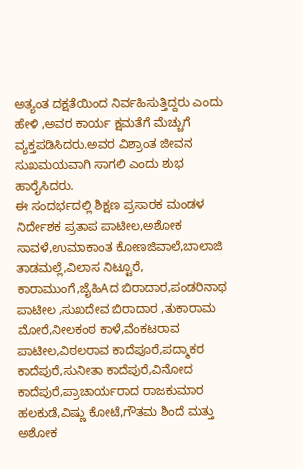ಅತ್ಯಂತ ದಕ್ಷತೆಯಿಂದ ನಿರ್ವಹಿಸುತ್ತಿದ್ದರು ಎಂದು ಹೇಳಿ ,ಅವರ ಕಾರ್ಯ ಕ್ಷಮತೆಗೆ ಮೆಚ್ಚುಗೆ ವ್ಯಕ್ತಪಡಿಸಿದರು.ಅವರ ವಿಶ್ರಾಂತ ಜೀವನ ಸುಖಮಯವಾಗಿ ಸಾಗಲಿ ಎಂದು ಶುಭ ಹಾರೈಸಿದರು.
ಈ ಸಂದರ್ಭದಲ್ಲಿ ಶಿಕ್ಷಣ ಪ್ರಸಾರಕ ಮಂಡಳ ನಿರ್ದೇಶಕ ಪ್ರತಾಪ ಪಾಟೀಲ,ಅಶೋಕ ಸಾವಳೆ,ಉಮಾಕಾಂತ ಕೋಣಜಿವಾಲೆ,ಬಾಲಾಜಿ ತಾಡಮಲ್ಲೆ,ವಿಲಾಸ ನಿಟ್ಟೂರೆ, ಕಾರಾಮುಂಗೆ,ಜೈಹಿAದ ಬಿರಾದಾರ,ಪಂಡರಿನಾಥ ಪಾಟೀಲ ,ಸುಖದೇವ ಬಿರಾದಾರ ,ತುಕಾರಾಮ ಮೋರೆ,ನೀಲಕಂಠ ಕಾಳೆ,ವೆಂಕಟರಾವ ಪಾಟೀಲ,ವಿಠಲರಾವ ಕಾದೆಪೂರೆ,ಪದ್ಮಾಕರ ಕಾದೆಪುರೆ,ಸುನೀತಾ ಕಾದೆಪುರೆ,ವಿನೋದ ಕಾದೆಪುರೆ,ಪ್ರಾಚಾರ್ಯರಾದ ರಾಜಕುಮಾರ ಹಲಕುಡೆ,ವಿಷ್ಣು ಕೋಟೆ,ಗೌತಮ ಶಿಂದೆ ಮತ್ತು ಅಶೋಕ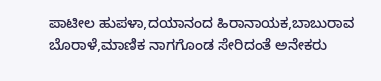ಪಾಟೀಲ ಹುಪಳಾ,ದಯಾನಂದ ಹಿರಾನಾಯಕ,ಬಾಬುರಾವ ಬೊರಾಳೆ,ಮಾಣಿಕ ನಾಗಗೊಂಡ ಸೇರಿದಂತೆ ಅನೇಕರು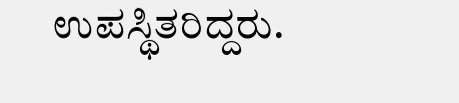ಉಪಸ್ಥಿತರಿದ್ದರು.